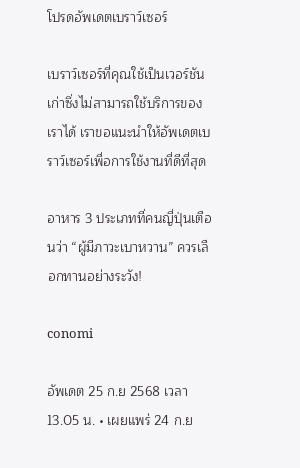โปรดอัพเดตเบราว์เซอร์

เบราว์เซอร์ที่คุณใช้เป็นเวอร์ชันเก่าซึ่งไม่สามารถใช้บริการของเราได้ เราขอแนะนำให้อัพเดตเบราว์เซอร์เพื่อการใช้งานที่ดีที่สุด

อาหาร 3 ประเภทที่คนญี่ปุ่นเตือนว่า “ผู้มีภาวะเบาหวาน” ควรเลือกทานอย่างระวัง!

conomi

อัพเดต 25 ก.ย 2568 เวลา 13.05 น. • เผยแพร่ 24 ก.ย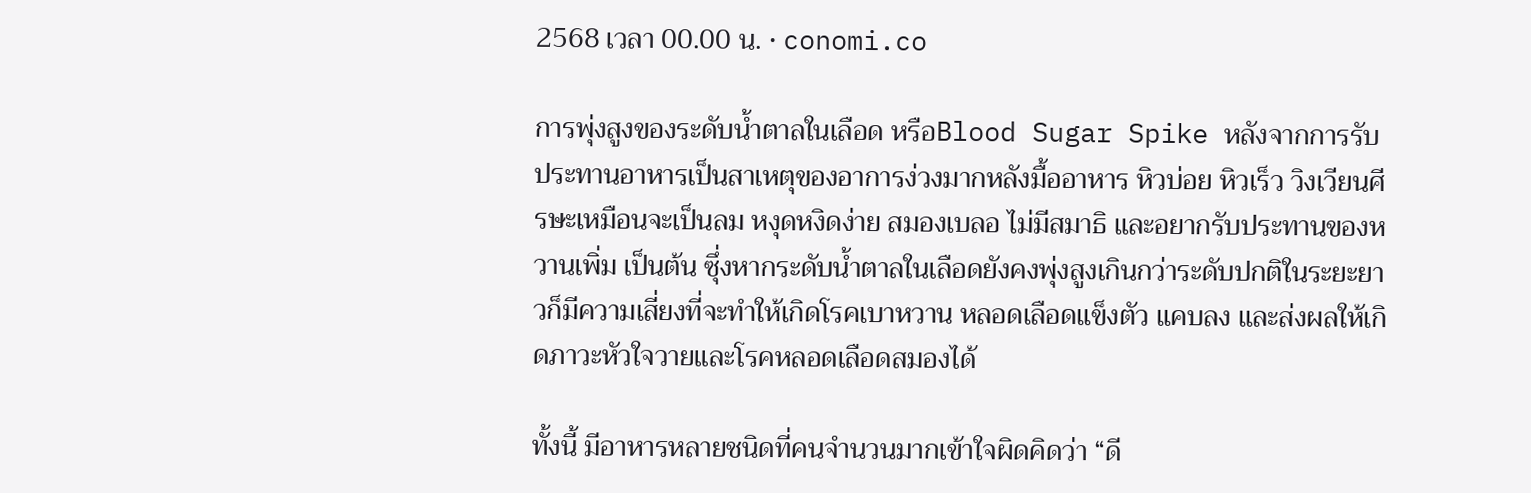2568 เวลา 00.00 น. • conomi.co

การพุ่งสูงของระดับน้ำตาลในเลือด หรือBlood Sugar Spike หลังจากการรับประทานอาหารเป็นสาเหตุของอาการง่วงมากหลังมื้ออาหาร หิวบ่อย หิวเร็ว วิงเวียนศีรษะเหมือนจะเป็นลม หงุดหงิดง่าย สมองเบลอ ไม่มีสมาธิ และอยากรับประทานของหวานเพิ่ม เป็นต้น ซึุ่งหากระดับน้ำตาลในเลือดยังคงพุ่งสูงเกินกว่าระดับปกติในระยะยาวก็มีความเสี่ยงที่จะทำให้เกิดโรคเบาหวาน หลอดเลือดแข็งตัว แคบลง และส่งผลให้เกิดภาวะหัวใจวายและโรคหลอดเลือดสมองได้

ทั้งนี้ มีอาหารหลายชนิดที่คนจำนวนมากเข้าใจผิดคิดว่า “ดี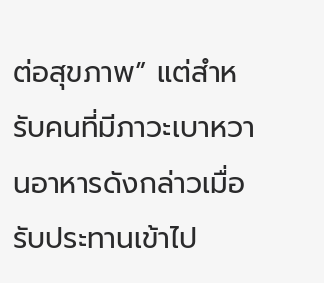ต่อสุขภาพ” แต่สำหรับคนที่มีภาวะเบาหวานอาหารดังกล่าวเมื่อรับประทานเข้าไป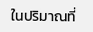ในปริมาณที่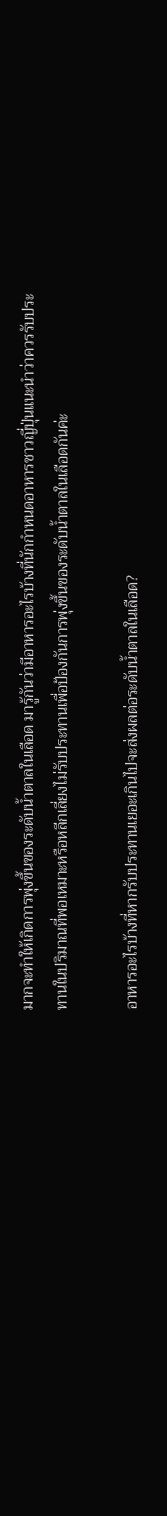มากจะทำให้เกิดการพุ่งขึ้นของระดับน้ำตาลในเลือด มารู้กันว่ามีอาหารอะไรบ้างที่นักกำหนดอาหารชาวญี่ปุ่นแนะนำว่าควรรับประทานในปริมาณที่พอเหมาะหรือหลีกเลี่ยงไม่รับประทานเพื่อป้องกันการพุ่งขึ้นของระดับน้ำตาลในเลือดกันค่ะ

อาหารอะไรบ้างที่หากรับประทานเยอะเกินไปจะส่งผลต่อระดับน้ำตาลในเลือด?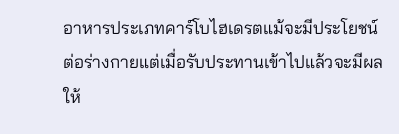อาหารประเภทคาร์โบไฮเดรตแม้จะมีประโยชน์ต่อร่างกายแต่เมื่อรับประทานเข้าไปแล้วจะมีผลให้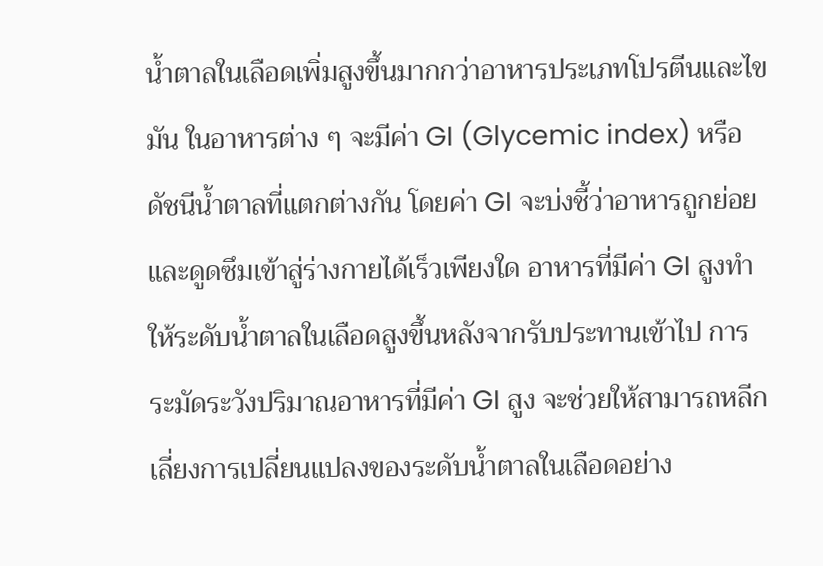น้ำตาลในเลือดเพิ่มสูงขึ้นมากกว่าอาหารประเภทโปรตีนและไขมัน ในอาหารต่าง ๆ จะมีค่า GI (Glycemic index) หรือดัชนีน้ำตาลที่แตกต่างกัน โดยค่า GI จะบ่งชี้ว่าอาหารถูกย่อยและดูดซึมเข้าสู่ร่างกายได้เร็วเพียงใด อาหารที่มีค่า GI สูงทำให้ระดับน้ำตาลในเลือดสูงขึ้นหลังจากรับประทานเข้าไป การระมัดระวังปริมาณอาหารที่มีค่า GI สูง จะช่วยให้สามารถหลีกเลี่ยงการเปลี่ยนแปลงของระดับน้ำตาลในเลือดอย่าง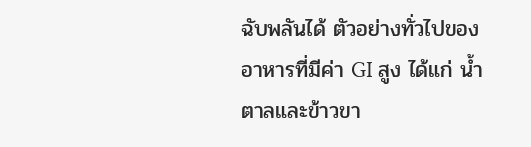ฉับพลันได้ ตัวอย่างทั่วไปของอาหารที่มีค่า GI สูง ได้แก่ น้ำตาลและข้าวขา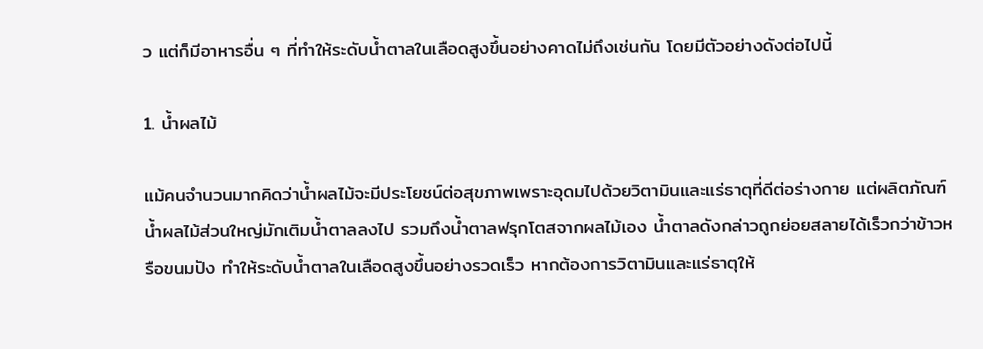ว แต่ก็มีอาหารอื่น ๆ ที่ทำให้ระดับน้ำตาลในเลือดสูงขึ้นอย่างคาดไม่ถึงเช่นกัน โดยมีตัวอย่างดังต่อไปนี้

1. น้ำผลไม้

แม้คนจำนวนมากคิดว่าน้ำผลไม้จะมีประโยชน์ต่อสุขภาพเพราะอุดมไปด้วยวิตามินและแร่ธาตุที่ดีต่อร่างกาย แต่ผลิตภัณฑ์น้ำผลไม้ส่วนใหญ่มักเติมน้ำตาลลงไป รวมถึงน้ำตาลฟรุกโตสจากผลไม้เอง น้ำตาลดังกล่าวถูกย่อยสลายได้เร็วกว่าข้าวหรือขนมปัง ทำให้ระดับน้ำตาลในเลือดสูงขึ้นอย่างรวดเร็ว หากต้องการวิตามินและแร่ธาตุให้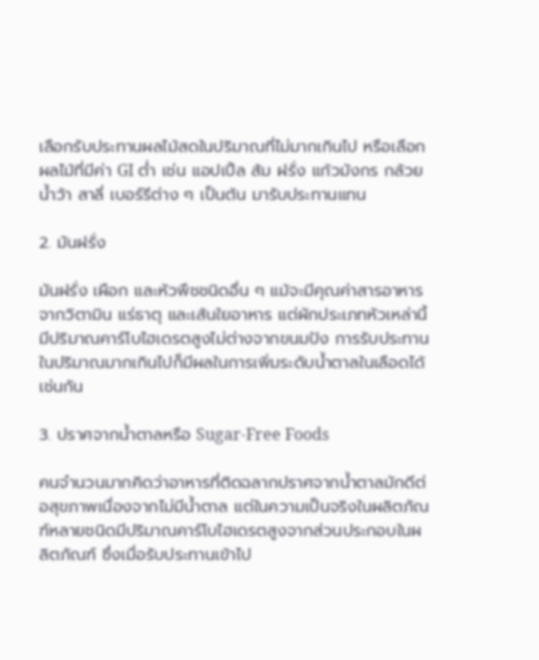เลือกรับประทานผลไม้สดในปริมาณที่ไม่มากเกินไป หรือเลือกผลไม้ที่มีค่า GI ต่ำ เช่น แอปเปิ้ล ส้ม ฝรั่ง แก้วมังกร กล้วยน้ำว้า สาลี่ เบอร์รีต่าง ๆ เป็นต้น มารับประทานแทน

2. มันฝรั่ง

มันฝรั่ง เผือก และหัวพืชชนิดอื่น ๆ แม้จะมีคุณค่าสารอาหารจากวิตามิน แร่ธาตุ และเส้นใยอาหาร แต่ผักประเภทหัวเหล่านี้มีปริมาณคาร์โบไฮเดรตสูงไม่ต่างจากขนมปัง การรับประทานในปริมาณมากเกินไปก็มีผลในการเพิ่มระดับน้ำตาลในเลือดได้เช่นกัน

3. ปราศจากน้ำตาลหรือ Sugar-Free Foods

คนจำนวนมากคิดว่าอาหารที่ติดฉลากปราศจากน้ำตาลมักดีต่อสุขภาพเนื่องจากไม่มีน้ำตาล แต่ในความเป็นจริงในผลิตภัณฑ์หลายชนิดมีปริมาณคาร์โบไฮเดรตสูงจากส่วนประกอบในผลิตภัณฑ์ ซึ่งเมื่อรับประทานเข้าไป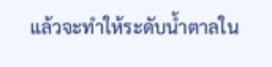แล้วจะทำให้ระดับน้ำตาลใน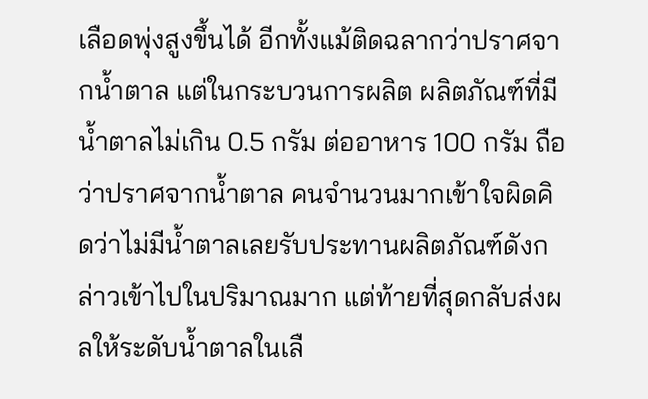เลือดพุ่งสูงขึ้นได้ อีกทั้งแม้ติดฉลากว่าปราศจากน้ำตาล แต่ในกระบวนการผลิต ผลิตภัณฑ์ที่มีน้ำตาลไม่เกิน 0.5 กรัม ต่ออาหาร 100 กรัม ถือว่าปราศจากน้ำตาล คนจำนวนมากเข้าใจผิดคิดว่าไม่มีน้ำตาลเลยรับประทานผลิตภัณฑ์ดังกล่าวเข้าไปในปริมาณมาก แต่ท้ายที่สุดกลับส่งผลให้ระดับน้ำตาลในเลื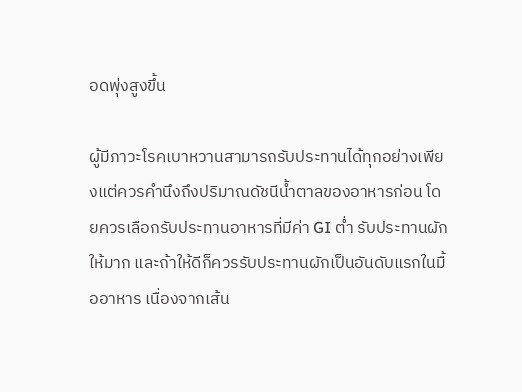อดพุ่งสูงขึ้น

ผู้มีภาวะโรคเบาหวานสามารถรับประทานได้ทุกอย่างเพียงแต่ควรคำนึงถึงปริมาณดัชนีน้ำตาลของอาหารก่อน โดยควรเลือกรับประทานอาหารที่มีค่า GI ต่ำ รับประทานผักให้มาก และถ้าให้ดีก็ควรรับประทานผักเป็นอันดับแรกในมื้ออาหาร เนื่องจากเส้น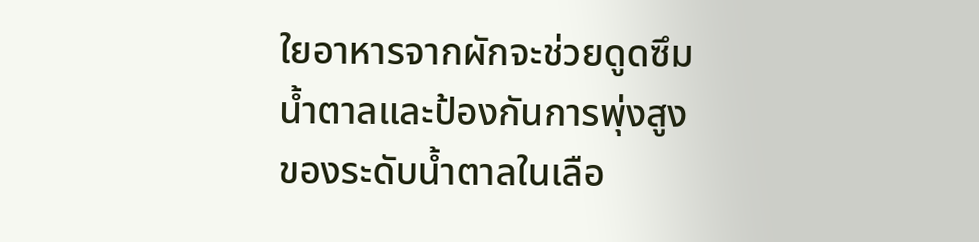ใยอาหารจากผักจะช่วยดูดซึมน้ำตาลและป้องกันการพุ่งสูงของระดับน้ำตาลในเลือ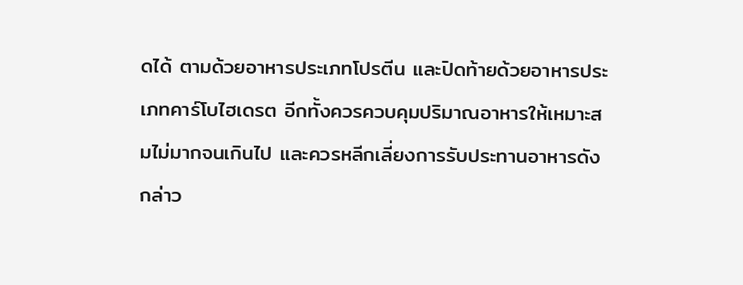ดได้ ตามด้วยอาหารประเภทโปรตีน และปิดท้ายด้วยอาหารประเภทคาร์โบไฮเดรต อีกทั้งควรควบคุมปริมาณอาหารให้เหมาะสมไม่มากจนเกินไป และควรหลีกเลี่ยงการรับประทานอาหารดังกล่าว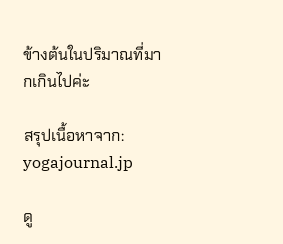ข้างต้นในปริมาณที่มากเกินไปค่ะ

สรุปเนื้อหาจาก: yogajournal.jp

ดู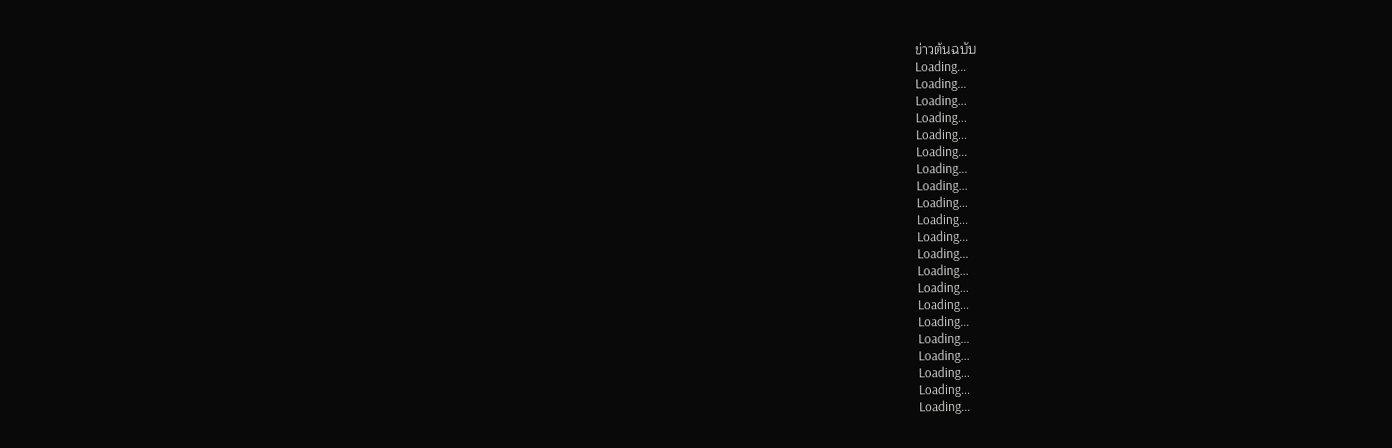ข่าวต้นฉบับ
Loading...
Loading...
Loading...
Loading...
Loading...
Loading...
Loading...
Loading...
Loading...
Loading...
Loading...
Loading...
Loading...
Loading...
Loading...
Loading...
Loading...
Loading...
Loading...
Loading...
Loading...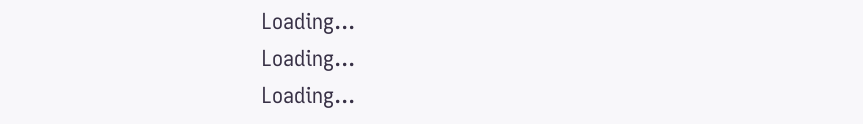Loading...
Loading...
Loading...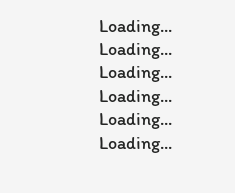Loading...
Loading...
Loading...
Loading...
Loading...
Loading...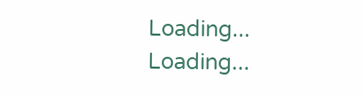Loading...
Loading...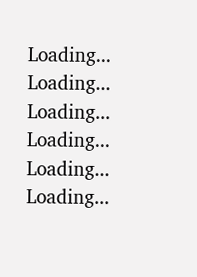Loading...
Loading...
Loading...
Loading...
Loading...
Loading...